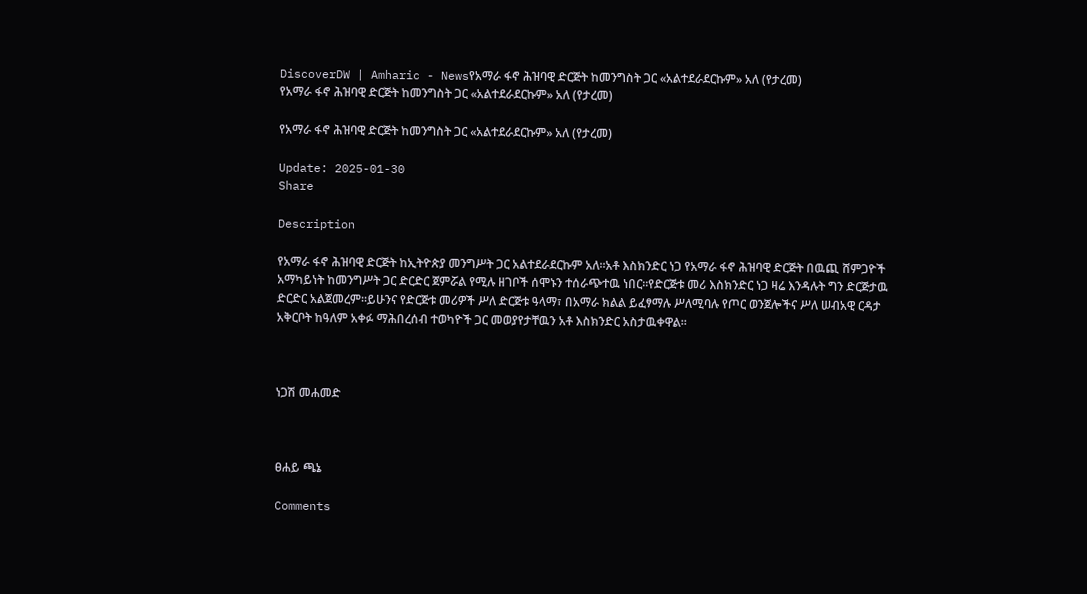DiscoverDW | Amharic - Newsየአማራ ፋኖ ሕዝባዊ ድርጅት ከመንግስት ጋር «አልተደራደርኩም» አለ (የታረመ)
የአማራ ፋኖ ሕዝባዊ ድርጅት ከመንግስት ጋር «አልተደራደርኩም» አለ (የታረመ)

የአማራ ፋኖ ሕዝባዊ ድርጅት ከመንግስት ጋር «አልተደራደርኩም» አለ (የታረመ)

Update: 2025-01-30
Share

Description

የአማራ ፋኖ ሕዝባዊ ድርጅት ከኢትዮጵያ መንግሥት ጋር አልተደራደርኩም አለ።አቶ እስክንድር ነጋ የአማራ ፋኖ ሕዝባዊ ድርጅት በዉጪ ሸምጋዮች አማካይነት ከመንግሥት ጋር ድርድር ጀምሯል የሚሉ ዘገቦች ሰሞኑን ተሰራጭተዉ ነበር።የድርጅቱ መሪ እስክንድር ነጋ ዛሬ እንዳሉት ግን ድርጅታዉ ድርድር አልጀመረም።ይሁንና የድርጅቱ መሪዎች ሥለ ድርጅቱ ዓላማ፣ በአማራ ክልል ይፈፃማሉ ሥለሚባሉ የጦር ወንጀሎችና ሥለ ሠብአዊ ርዳታ አቅርቦት ከዓለም አቀፉ ማሕበረሰብ ተወካዮች ጋር መወያየታቸዉን አቶ እስክንድር አስታዉቀዋል።



ነጋሽ መሐመድ



ፀሐይ ጫኔ

Comments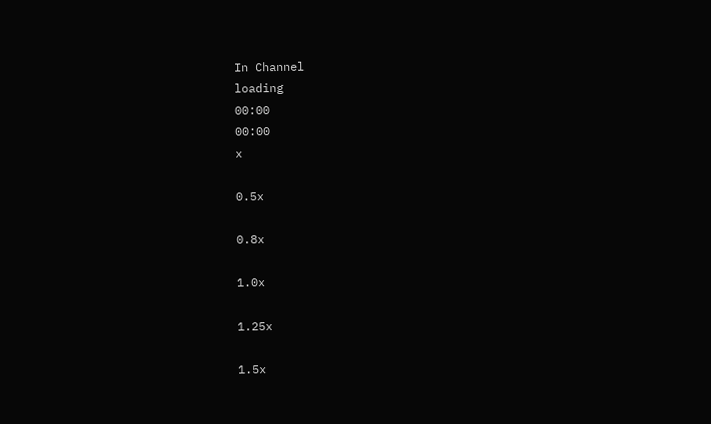In Channel
loading
00:00
00:00
x

0.5x

0.8x

1.0x

1.25x

1.5x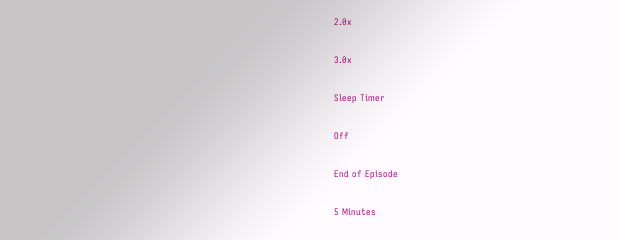2.0x

3.0x

Sleep Timer

Off

End of Episode

5 Minutes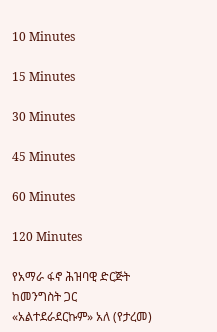10 Minutes

15 Minutes

30 Minutes

45 Minutes

60 Minutes

120 Minutes

የአማራ ፋኖ ሕዝባዊ ድርጅት ከመንግስት ጋር «አልተደራደርኩም» አለ (የታረመ)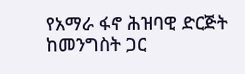የአማራ ፋኖ ሕዝባዊ ድርጅት ከመንግስት ጋር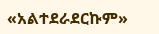«አልተደራደርኩም»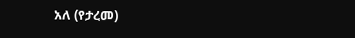አለ (የታረመ)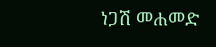ነጋሽ መሐመድ